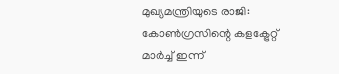മുഖ്യമന്ത്രിയുടെ രാജി: കോണ്‍ഗ്രസിന്റെ കളക്ട്രേറ്റ് മാര്‍ച്ച് ഇന്ന്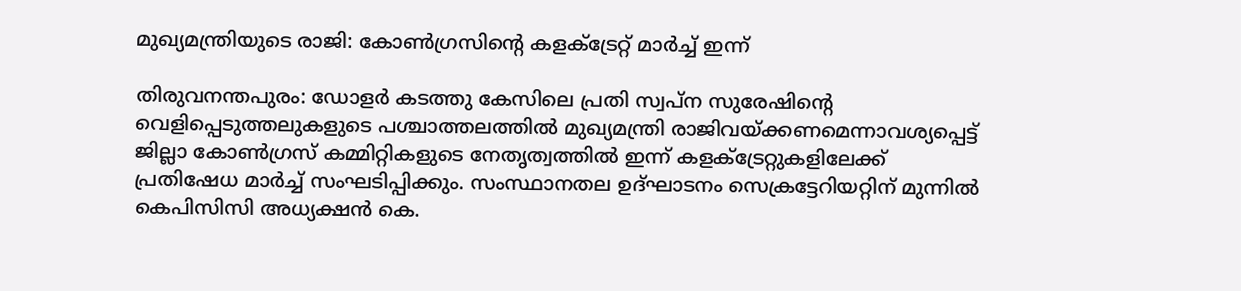മുഖ്യമന്ത്രിയുടെ രാജി: കോണ്‍ഗ്രസിന്റെ കളക്ട്രേറ്റ് മാര്‍ച്ച് ഇന്ന്

തിരുവനന്തപുരം: ഡോളര്‍ കടത്തു കേസിലെ പ്രതി സ്വപ്‌ന സുരേഷിന്റെ വെളിപ്പെടുത്തലുകളുടെ പശ്ചാത്തലത്തില്‍ മുഖ്യമന്ത്രി രാജിവയ്ക്കണമെന്നാവശ്യപ്പെട്ട് ജില്ലാ കോണ്‍ഗ്രസ് കമ്മിറ്റികളുടെ നേതൃത്വത്തില്‍ ഇന്ന് കളക്ട്രേറ്റുകളിലേക്ക് പ്രതിഷേധ മാര്‍ച്ച് സംഘടിപ്പിക്കും. സംസ്ഥാനതല ഉദ്ഘാടനം സെക്രട്ടേറിയറ്റിന് മുന്നില്‍ കെപിസിസി അധ്യക്ഷന്‍ കെ.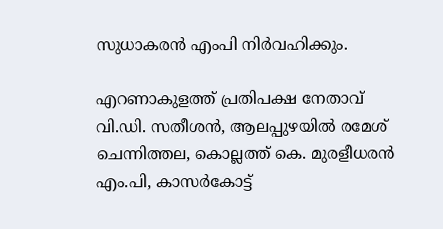സുധാകരന്‍ എംപി നിര്‍വഹിക്കും.

എറണാകുളത്ത് പ്രതിപക്ഷ നേതാവ് വി.ഡി. സതീശന്‍, ആലപ്പുഴയില്‍ രമേശ് ചെന്നിത്തല, കൊല്ലത്ത് കെ. മുരളീധരന്‍ എം.പി, കാസര്‍കോട്ട്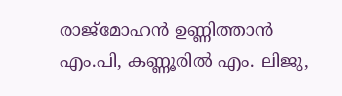രാജ്‌മോഹന്‍ ഉണ്ണിത്താന്‍ എം.പി, കണ്ണൂരില്‍ എം. ലിജു,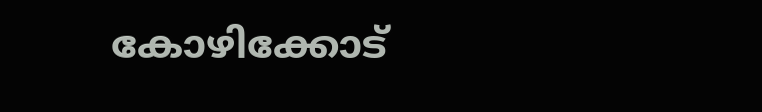കോഴിക്കോട്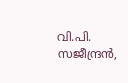വി.പി. സജീന്ദ്രന്‍,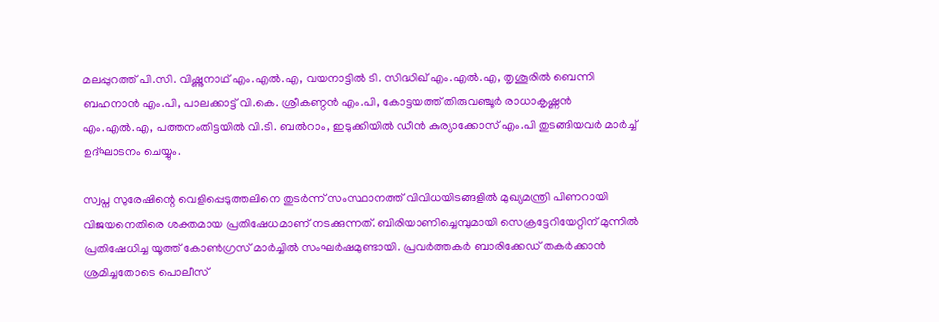മലപ്പുറത്ത് പി.സി. വിഷ്ണുനാഥ് എം.എല്‍.എ, വയനാട്ടില്‍ ടി. സിദ്ധിഖ് എം.എല്‍.എ, തൃശൂരില്‍ ബെന്നി ബഹനാന്‍ എം.പി, പാലക്കാട്ട് വി.കെ. ശ്രീകണ്ഠന്‍ എം.പി, കോട്ടയത്ത് തിരുവഞ്ചൂര്‍ രാധാകൃഷ്ണന്‍ എം.എല്‍.എ, പത്തനംതിട്ടയില്‍ വി.ടി. ബല്‍റാം, ഇടുക്കിയില്‍ ഡീന്‍ കുര്യാക്കോസ് എം.പി തുടങ്ങിയവര്‍ മാര്‍ച്ച് ഉദ്ഘാടനം ചെയ്യും.

സ്വപ്ന സുരേഷിന്റെ വെളിപ്പെടുത്തലിനെ തുടര്‍ന്ന് സംസ്ഥാനത്ത് വിവിധയിടങ്ങളില്‍ മുഖ്യമന്ത്രി പിണറായി വിജയനെതിരെ ശക്തമായ പ്രതിഷേധമാണ് നടക്കുന്നത്. ബിരിയാണിച്ചെമ്പുമായി സെക്രട്ടേറിയേറ്റിന് മുന്നില്‍ പ്രതിഷേധിച്ച യൂത്ത് കോണ്‍ഗ്രസ് മാര്‍ച്ചില്‍ സംഘര്‍ഷമുണ്ടായി. പ്രവര്‍ത്തകര്‍ ബാരിക്കേഡ് തകര്‍ക്കാന്‍ ശ്രമിച്ചതോടെ പൊലീസ്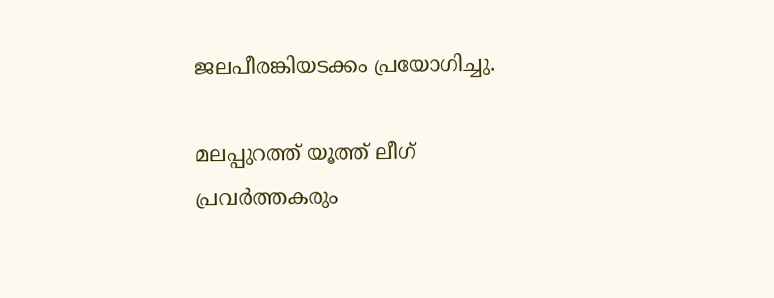ജലപീരങ്കിയടക്കം പ്രയോഗിച്ചു.

മലപ്പുറത്ത് യൂത്ത് ലീഗ് പ്രവര്‍ത്തകരും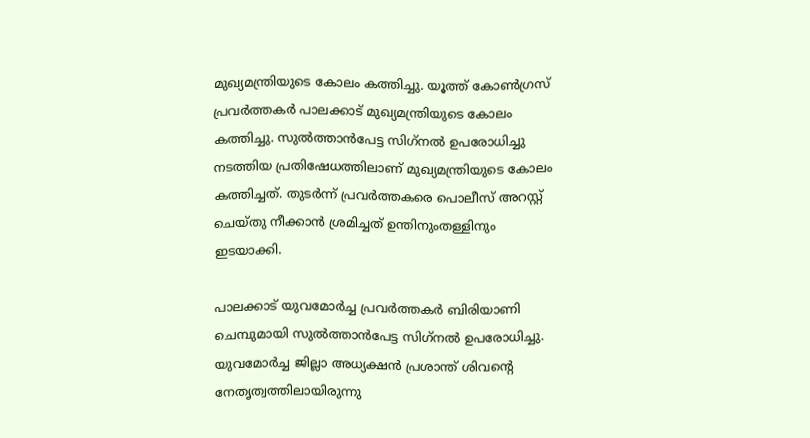മുഖ്യമന്ത്രിയുടെ കോലം കത്തിച്ചു. യൂത്ത് കോണ്‍ഗ്രസ് പ്രവര്‍ത്തകര്‍ പാലക്കാട് മുഖ്യമന്ത്രിയുടെ കോലം കത്തിച്ചു. സുല്‍ത്താന്‍പേട്ട സിഗ്‌നല്‍ ഉപരോധിച്ചു നടത്തിയ പ്രതിഷേധത്തിലാണ് മുഖ്യമന്ത്രിയുടെ കോലം കത്തിച്ചത്. തുടര്‍ന്ന് പ്രവര്‍ത്തകരെ പൊലീസ് അറസ്റ്റ് ചെയ്തു നീക്കാന്‍ ശ്രമിച്ചത് ഉന്തിനുംതള്ളിനും ഇടയാക്കി.

പാലക്കാട് യുവമോര്‍ച്ച പ്രവര്‍ത്തകര്‍ ബിരിയാണി ചെമ്പുമായി സുല്‍ത്താന്‍പേട്ട സിഗ്‌നല്‍ ഉപരോധിച്ചു. യുവമോര്‍ച്ച ജില്ലാ അധ്യക്ഷന്‍ പ്രശാന്ത് ശിവന്റെ നേതൃത്വത്തിലായിരുന്നു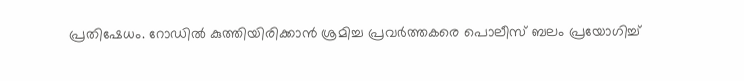പ്രതിഷേധം. റോഡില്‍ കുത്തിയിരിക്കാന്‍ ശ്രമിച്ച പ്രവര്‍ത്തകരെ പൊലീസ് ബലം പ്രയോഗിച്ച്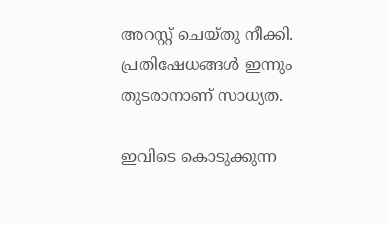അറസ്റ്റ് ചെയ്തു നീക്കി. പ്രതിഷേധങ്ങള്‍ ഇന്നും തുടരാനാണ് സാധ്യത.

ഇവിടെ കൊടുക്കുന്ന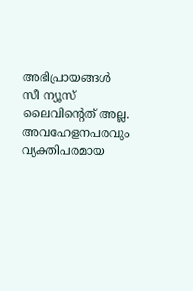അഭിപ്രായങ്ങള്‍ സീ ന്യൂസ് ലൈവിന്റെത് അല്ല. അവഹേളനപരവും വ്യക്തിപരമായ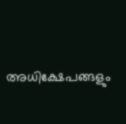അധിക്ഷേപങ്ങളും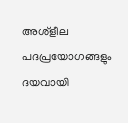അശ്‌ളീല പദപ്രയോഗങ്ങളും ദയവായി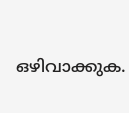ഒഴിവാക്കുക.